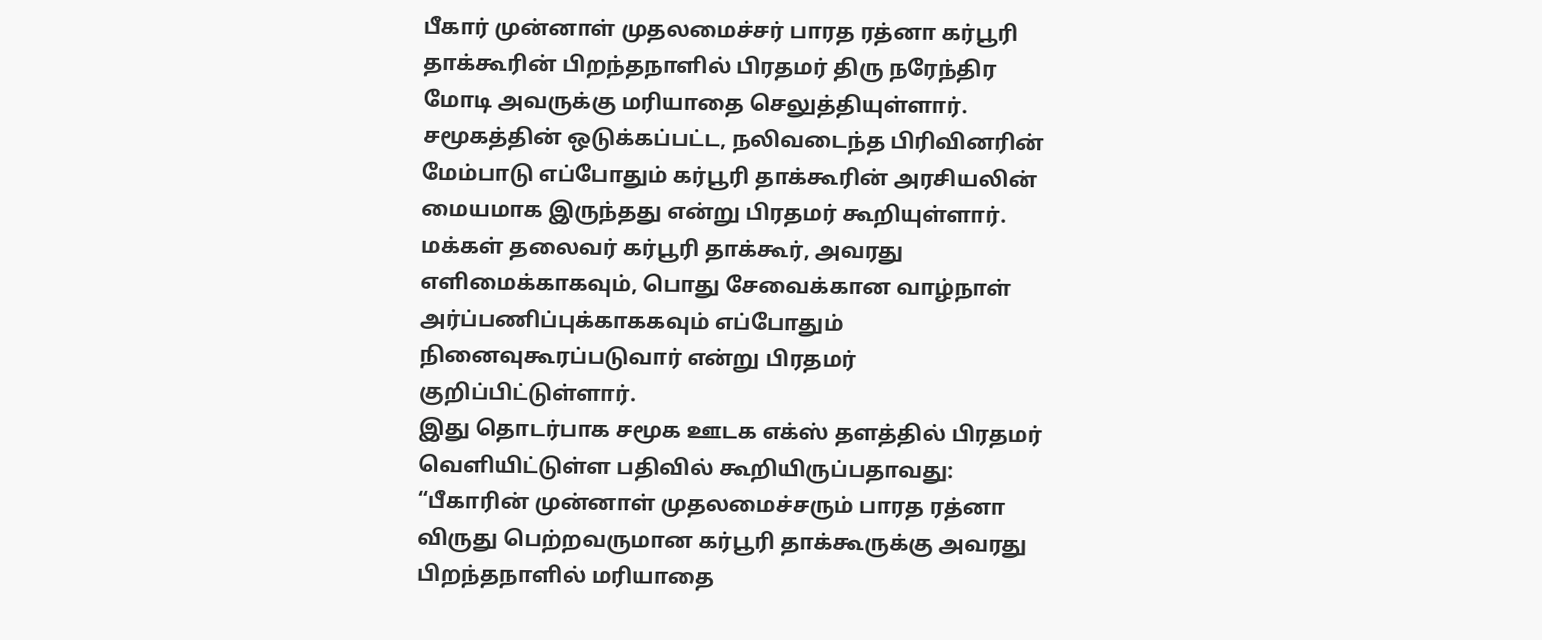பீகார் முன்னாள் முதலமைச்சர் பாரத ரத்னா கர்பூரி தாக்கூரின் பிறந்தநாளில் பிரதமர் திரு நரேந்திர மோடி அவருக்கு மரியாதை செலுத்தியுள்ளார்.
சமூகத்தின் ஒடுக்கப்பட்ட, நலிவடைந்த பிரிவினரின் மேம்பாடு எப்போதும் கர்பூரி தாக்கூரின் அரசியலின் மையமாக இருந்தது என்று பிரதமர் கூறியுள்ளார். மக்கள் தலைவர் கர்பூரி தாக்கூர், அவரது எளிமைக்காகவும், பொது சேவைக்கான வாழ்நாள் அர்ப்பணிப்புக்காககவும் எப்போதும் நினைவுகூரப்படுவார் என்று பிரதமர் குறிப்பிட்டுள்ளார்.
இது தொடர்பாக சமூக ஊடக எக்ஸ் தளத்தில் பிரதமர் வெளியிட்டுள்ள பதிவில் கூறியிருப்பதாவது:
“பீகாரின் முன்னாள் முதலமைச்சரும் பாரத ரத்னா விருது பெற்றவருமான கர்பூரி தாக்கூருக்கு அவரது பிறந்தநாளில் மரியாதை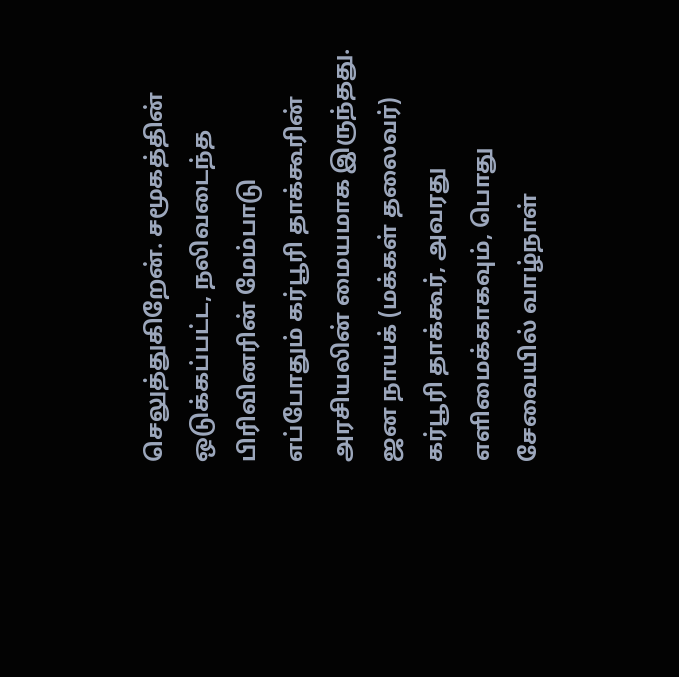செலுத்துகிறேன். சமூகத்தின் ஒடுக்கப்பட்ட, நலிவடைந்த பிரிவினரின் மேம்பாடு எப்போதும் கர்பூரி தாக்கூரின் அரசியலின் மையமாக இருந்தது. ஜன நாயக் (மக்கள் தலைவர்) கர்பூரி தாக்கூர், அவரது எளிமைக்காகவும், பொது சேவையில் வாழ்நாள்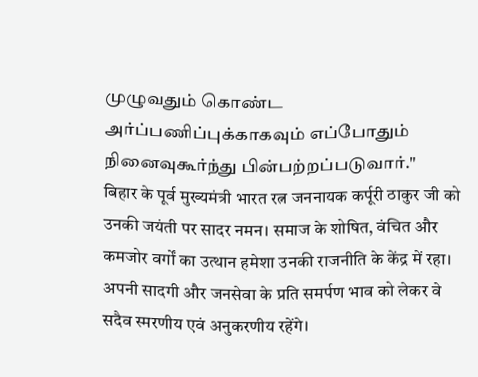முழுவதும் கொண்ட அர்ப்பணிப்புக்காகவும் எப்போதும் நினைவுகூர்ந்து பின்பற்றப்படுவார்."
बिहार के पूर्व मुख्यमंत्री भारत रत्न जननायक कर्पूरी ठाकुर जी को उनकी जयंती पर सादर नमन। समाज के शोषित, वंचित और कमजोर वर्गों का उत्थान हमेशा उनकी राजनीति के केंद्र में रहा। अपनी सादगी और जनसेवा के प्रति समर्पण भाव को लेकर वे सदैव स्मरणीय एवं अनुकरणीय रहेंगे।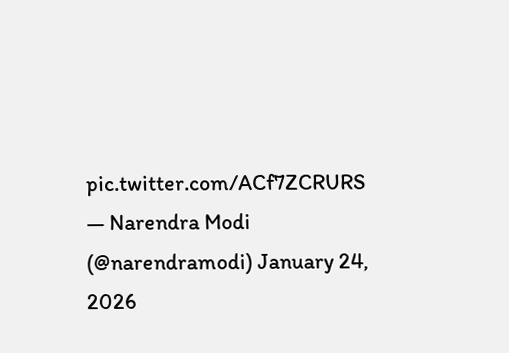pic.twitter.com/ACf7ZCRURS
— Narendra Modi (@narendramodi) January 24, 2026